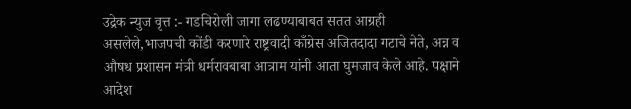उद्रेक न्युज वृत्त :- गडचिरोली जागा लढण्याबाबत सतत आग्रही असलेले,भाजपची कोंडी करणारे राष्ट्रवादी काँग्रेस अजितदादा गटाचे नेते, अन्न व औषध प्रशासन मंत्री धर्मरावबाबा आत्राम यांनी आता घुमजाव केले आहे. पक्षाने आदेश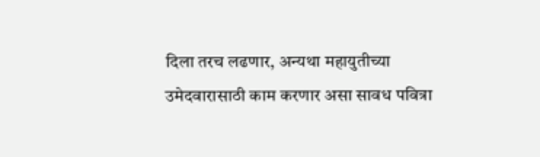दिला तरच लढणार, अन्यथा महायुतीच्या उमेदवारासाठी काम करणार असा सावध पवित्रा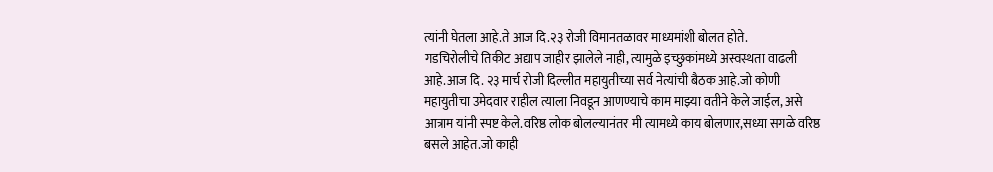त्यांनी घेतला आहे.ते आज दि.२३ रोजी विमानतळावर माध्यमांशी बोलत होते.
गडचिरोलीचे तिकीट अद्याप जाहीर झालेले नाही, त्यामुळे इच्छुकांमध्ये अस्वस्थता वाढली आहे.आज दि. २३ मार्च रोजी दिल्लीत महायुतीच्या सर्व नेत्यांची बैठक आहे.जो कोणी महायुतीचा उमेदवार राहील त्याला निवडून आणण्याचे काम माझ्या वतीने केले जाईल, असे आत्राम यांनी स्पष्ट केले.वरिष्ठ लोक बोलल्यानंतर मी त्यामध्ये काय बोलणार,सध्या सगळे वरिष्ठ बसले आहेत.जो काही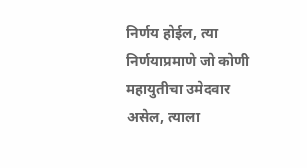निर्णय होईल, त्या निर्णयाप्रमाणे जो कोणी महायुतीचा उमेदवार असेल, त्याला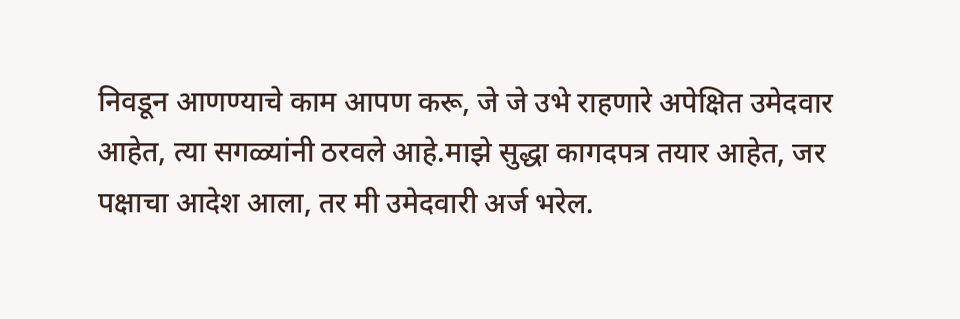निवडून आणण्याचे काम आपण करू, जे जे उभे राहणारे अपेक्षित उमेदवार आहेत, त्या सगळ्यांनी ठरवले आहे.माझे सुद्धा कागदपत्र तयार आहेत, जर पक्षाचा आदेश आला, तर मी उमेदवारी अर्ज भरेल.